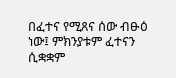በፈተና የሚጸና ሰው ብፁዕ ነው፤ ምክንያቱም ፈተናን ሲቋቋም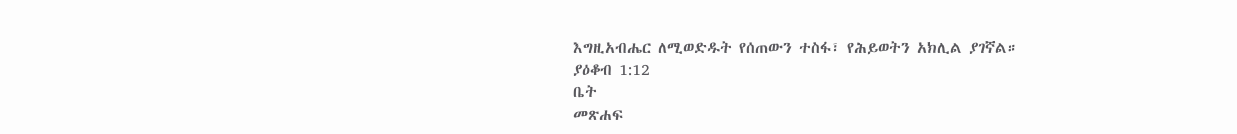እግዚአብሔር ለሚወድዱት የሰጠውን ተስፋ፣ የሕይወትን አክሊል ያገኛል።
ያዕቆብ 1:12
ቤት
መጽሐፍ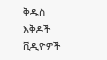ቅዱስ
እቅዶች
ቪዲዮዎች